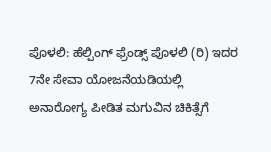ಪೊಳಲಿ: ಹೆಲ್ಪಿಂಗ್ ಫ್ರೆಂಡ್ಸ್ ಪೊಳಲಿ (ರಿ) ಇದರ 7ನೇ ಸೇವಾ ಯೋಜನೆಯಡಿಯಲ್ಲಿ ಅನಾರೋಗ್ಯ ಪೀಡಿತ ಮಗುವಿನ ಚಿಕಿತ್ಸೆಗೆ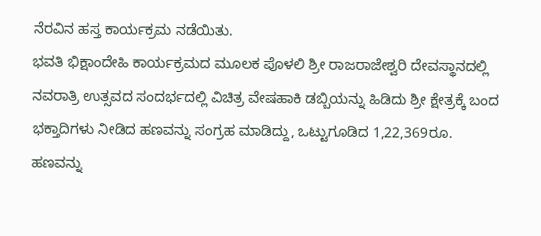ನೆರವಿನ ಹಸ್ತ ಕಾರ್ಯಕ್ರಮ ನಡೆಯಿತು.
ಭವತಿ ಭಿಕ್ಷಾಂದೇಹಿ ಕಾರ್ಯಕ್ರಮದ ಮೂಲಕ ಪೊಳಲಿ ಶ್ರೀ ರಾಜರಾಜೇಶ್ವರಿ ದೇವಸ್ಥಾನದಲ್ಲಿ ನವರಾತ್ರಿ ಉತ್ಸವದ ಸಂದರ್ಭದಲ್ಲಿ ವಿಚಿತ್ರ ವೇಷಹಾಕಿ ಡಬ್ಬಿಯನ್ನು ಹಿಡಿದು ಶ್ರೀ ಕ್ಷೇತ್ರಕ್ಕೆ ಬಂದ ಭಕ್ತಾದಿಗಳು ನೀಡಿದ ಹಣವನ್ನು ಸಂಗ್ರಹ ಮಾಡಿದ್ದು, ಒಟ್ಟುಗೂಡಿದ 1,22,369ರೂ. ಹಣವನ್ನು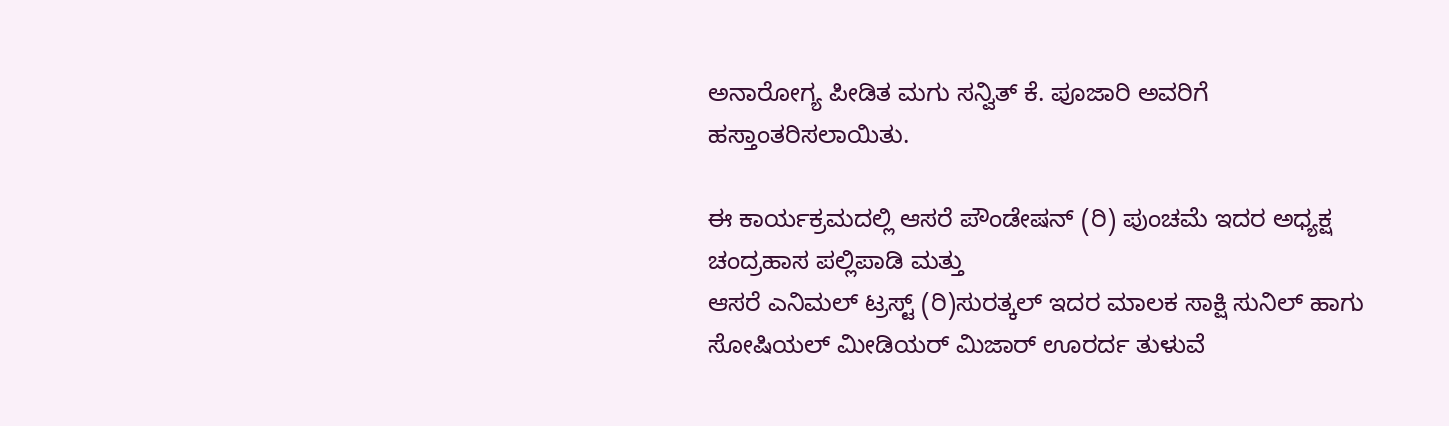ಅನಾರೋಗ್ಯ ಪೀಡಿತ ಮಗು ಸನ್ವಿತ್ ಕೆ. ಪೂಜಾರಿ ಅವರಿಗೆ ಹಸ್ತಾಂತರಿಸಲಾಯಿತು.

ಈ ಕಾರ್ಯಕ್ರಮದಲ್ಲಿ ಆಸರೆ ಪೌಂಡೇಷನ್ (ರಿ) ಪುಂಚಮೆ ಇದರ ಅಧ್ಯಕ್ಷ ಚಂದ್ರಹಾಸ ಪಲ್ಲಿಪಾಡಿ ಮತ್ತು
ಆಸರೆ ಎನಿಮಲ್ ಟ್ರಸ್ಟ್ (ರಿ)ಸುರತ್ಕಲ್ ಇದರ ಮಾಲಕ ಸಾಕ್ಷಿ ಸುನಿಲ್ ಹಾಗು ಸೋಷಿಯಲ್ ಮೀಡಿಯರ್ ಮಿಜಾರ್ ಊರರ್ದ ತುಳುವೆ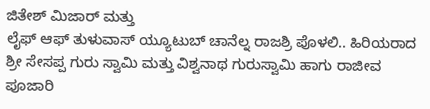ಜಿತೇಶ್ ಮಿಜಾರ್ ಮತ್ತು
ಲೈಫ್ ಆಫ್ ತುಳುವಾಸ್ ಯ್ಯೂಟುಬ್ ಚಾನೆಲ್ನ ರಾಜಶ್ರಿ ಪೊಳಲಿ.. ಹಿರಿಯರಾದ ಶ್ರೀ ಸೇಸಪ್ಪ ಗುರು ಸ್ವಾಮಿ ಮತ್ತು ವಿಶ್ವನಾಥ ಗುರುಸ್ವಾಮಿ ಹಾಗು ರಾಜೀವ ಪೂಜಾರಿ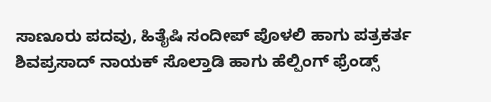ಸಾಣೂರು ಪದವು, ಹಿತೈಷಿ ಸಂದೀಪ್ ಪೊಳಲಿ ಹಾಗು ಪತ್ರಕರ್ತ ಶಿವಪ್ರಸಾದ್ ನಾಯಕ್ ಸೊಲ್ತಾಡಿ ಹಾಗು ಹೆಲ್ಪಿಂಗ್ ಫ್ರೆಂಡ್ಸ್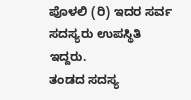ಪೊಳಲಿ (ರಿ) ಇದರ ಸರ್ವ ಸದಸ್ಯರು ಉಪಸ್ಥಿತಿ ಇದ್ದರು.
ತಂಡದ ಸದಸ್ಯ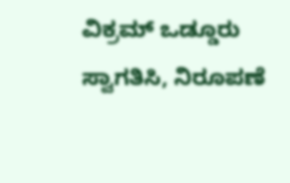ವಿಕ್ರಮ್ ಒಡ್ಡೂರು ಸ್ವಾಗತಿಸಿ, ನಿರೂಪಣೆ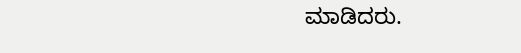ಮಾಡಿದರು.